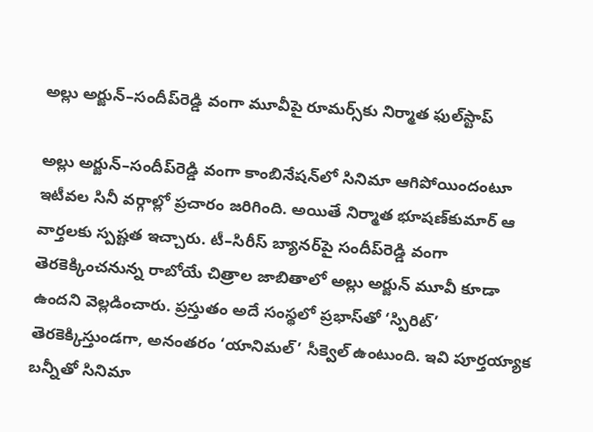అల్లు అర్జున్‌–సందీప్‌రెడ్డి వంగా మూవీపై రూమర్స్‌కు నిర్మాత ఫుల్‌స్టాప్‌

అల్లు అర్జున్‌–సందీప్‌రెడ్డి వంగా కాంబినేషన్‌లో సినిమా ఆగిపోయిందంటూ ఇటీవల సినీ వర్గాల్లో ప్రచారం జరిగింది. అయితే నిర్మాత భూషణ్‌కుమార్‌ ఆ వార్తలకు స్పష్టత ఇచ్చారు. టీ–సిరీస్‌ బ్యానర్‌పై సందీప్‌రెడ్డి వంగా తెరకెక్కించనున్న రాబోయే చిత్రాల జాబితాలో అల్లు అర్జున్‌ మూవీ కూడా ఉందని వెల్లడించారు. ప్రస్తుతం అదే సంస్థలో ప్రభాస్‌తో ‘స్పిరిట్‌’ తెరకెక్కిస్తుండగా, అనంతరం ‘యానిమల్‌’ సీక్వెల్‌ ఉంటుంది. ఇవి పూర్తయ్యాక బన్నీతో సినిమా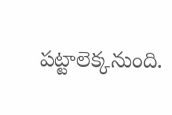పట్టాలెక్కనుంది.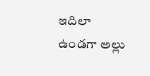ఇదిలా ఉండగా అల్లు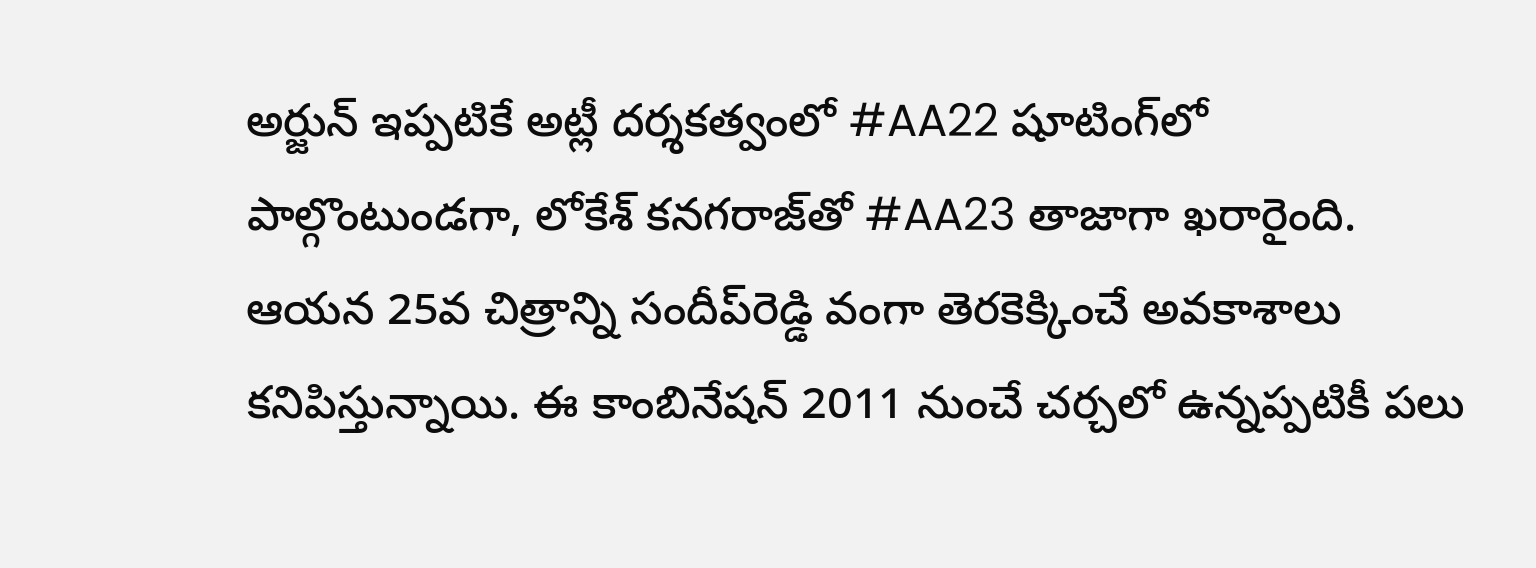అర్జున్‌ ఇప్పటికే అట్లీ దర్శకత్వంలో #AA22 షూటింగ్‌లో పాల్గొంటుండగా, లోకేశ్‌ కనగరాజ్‌తో #AA23 తాజాగా ఖరారైంది. ఆయన 25వ చిత్రాన్ని సందీప్‌రెడ్డి వంగా తెరకెక్కించే అవకాశాలు కనిపిస్తున్నాయి. ఈ కాంబినేషన్‌ 2011 నుంచే చర్చలో ఉన్నప్పటికీ పలు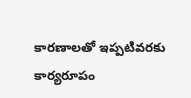కారణాలతో ఇప్పటివరకు కార్యరూపం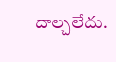దాల్చలేదు.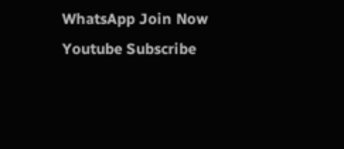WhatsApp Join Now
Youtube Subscribe